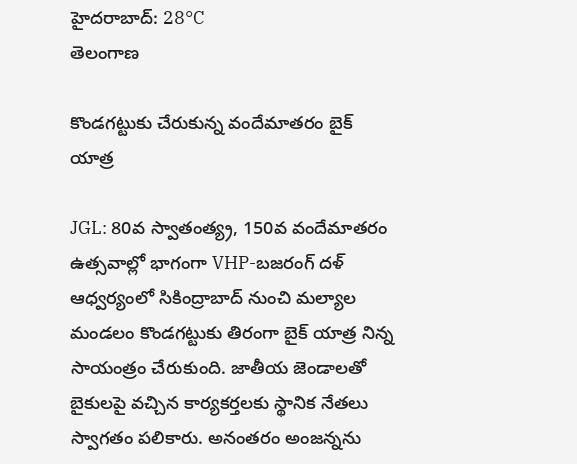హైదరాబాద్: 28°C
తెలంగాణ

కొండగట్టుకు చేరుకున్న వందేమాతరం బైక్ యాత్ర

JGL: 80వ స్వాతంత్య్ర, 150వ వందేమాతరం ఉత్సవాల్లో భాగంగా VHP-బజరంగ్ దళ్ ఆధ్వర్యంలో సికింద్రాబాద్ నుంచి మల్యాల మండలం కొండగట్టుకు తిరంగా బైక్ యాత్ర నిన్న సాయంత్రం చేరుకుంది. జాతీయ జెండాలతో బైకులపై వచ్చిన కార్యకర్తలకు స్థానిక నేతలు స్వాగతం పలికారు. అనంతరం అంజన్నను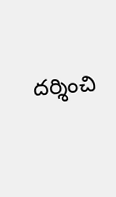దర్శించి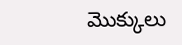మొక్కులు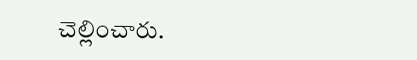చెల్లించారు.